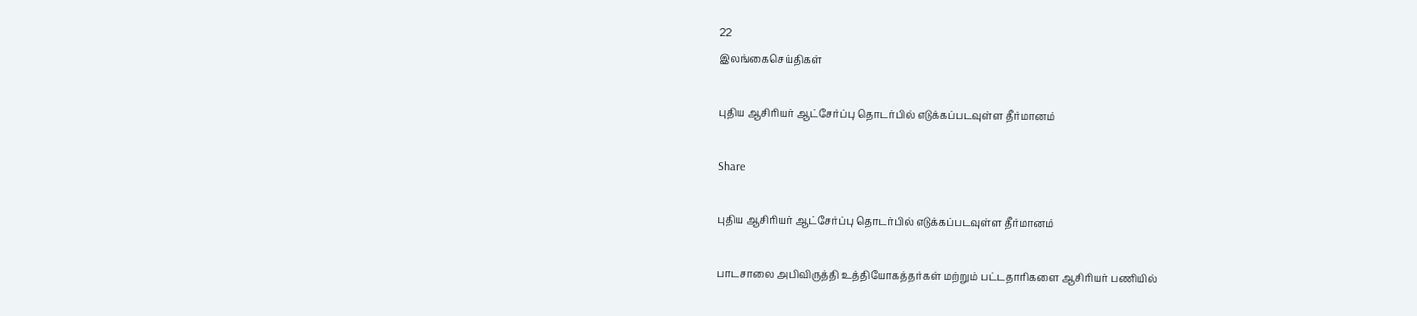22
இலங்கைசெய்திகள்

புதிய ஆசிரியர் ஆட்சேர்ப்பு தொடர்பில் எடுக்கப்படவுள்ள தீர்மானம்

Share

புதிய ஆசிரியர் ஆட்சேர்ப்பு தொடர்பில் எடுக்கப்படவுள்ள தீர்மானம்

பாடசாலை அபிவிருத்தி உத்தியோகத்தர்கள் மற்றும் பட்டதாரிகளை ஆசிரியர் பணியில்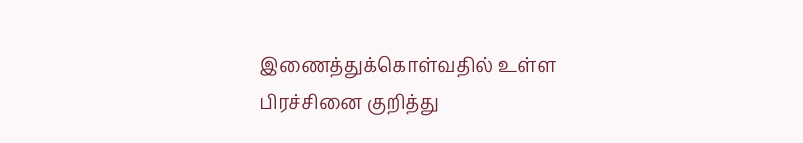இணைத்துக்கொள்வதில் உள்ள பிரச்சினை குறித்து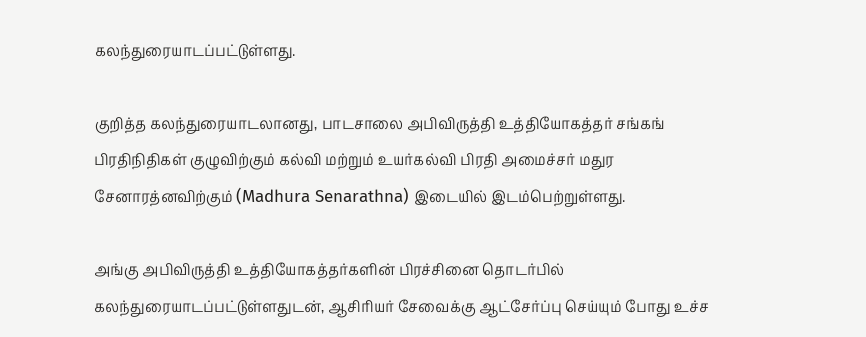கலந்துரையாடப்பட்டுள்ளது.

குறித்த கலந்துரையாடலானது, பாடசாலை அபிவிருத்தி உத்தியோகத்தர் சங்கங் பிரதிநிதிகள் குழுவிற்கும் கல்வி மற்றும் உயர்கல்வி பிரதி அமைச்சர் மதுர சேனாரத்னவிற்கும் (Madhura Senarathna) இடையில் இடம்பெற்றுள்ளது.

அங்கு அபிவிருத்தி உத்தியோகத்தர்களின் பிரச்சினை தொடர்பில் கலந்துரையாடப்பட்டுள்ளதுடன், ஆசிரியர் சேவைக்கு ஆட்சேர்ப்பு செய்யும் போது உச்ச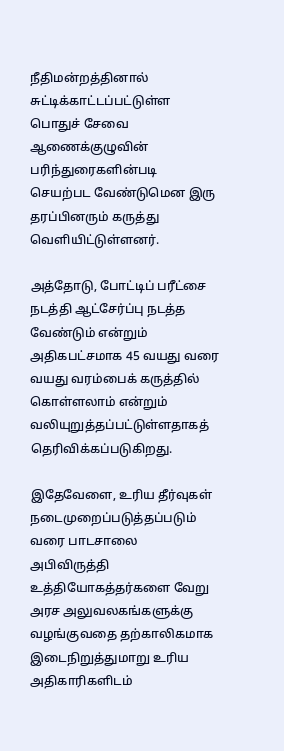நீதிமன்றத்தினால் சுட்டிக்காட்டப்பட்டுள்ள பொதுச் சேவை ஆணைக்குழுவின் பரிந்துரைகளின்படி செயற்பட வேண்டுமென இரு தரப்பினரும் கருத்து வெளியிட்டுள்ளனர்.

அத்தோடு, போட்டிப் பரீட்சை நடத்தி ஆட்சேர்ப்பு நடத்த வேண்டும் என்றும் அதிகபட்சமாக 45 வயது வரை வயது வரம்பைக் கருத்தில் கொள்ளலாம் என்றும் வலியுறுத்தப்பட்டுள்ளதாகத் தெரிவிக்கப்படுகிறது.

இதேவேளை, உரிய தீர்வுகள் நடைமுறைப்படுத்தப்படும் வரை பாடசாலை அபிவிருத்தி உத்தியோகத்தர்களை வேறு அரச அலுவலகங்களுக்கு வழங்குவதை தற்காலிகமாக இடைநிறுத்துமாறு உரிய அதிகாரிகளிடம்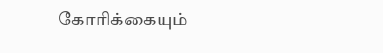கோரிக்கையும்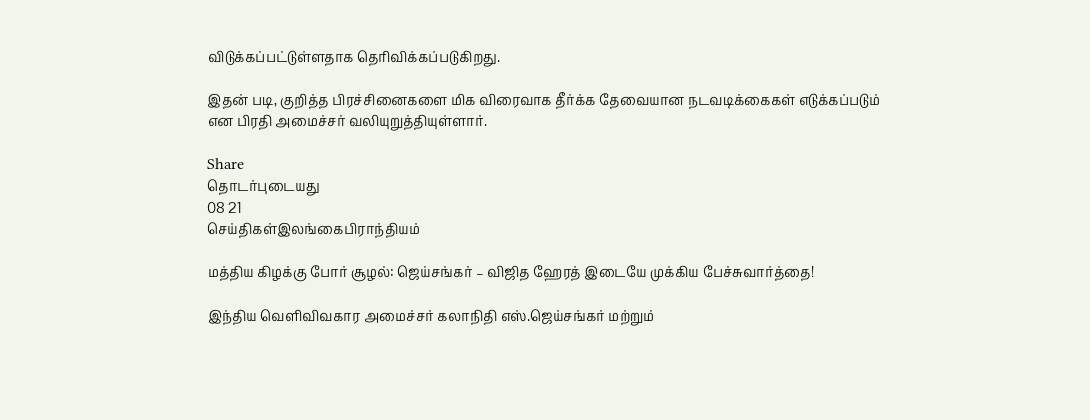விடுக்கப்பட்டுள்ளதாக தெரிவிக்கப்படுகிறது.

இதன் படி, குறித்த பிரச்சினைகளை மிக விரைவாக தீர்க்க தேவையான நடவடிக்கைகள் எடுக்கப்படும் என பிரதி அமைச்சர் வலியுறுத்தியுள்ளார்.

Share
தொடர்புடையது
08 21
செய்திகள்இலங்கைபிராந்தியம்

மத்திய கிழக்கு போர் சூழல்: ஜெய்சங்கர் – விஜித ஹேரத் இடையே முக்கிய பேச்சுவார்த்தை!

இந்திய வெளிவிவகார அமைச்சர் கலாநிதி எஸ்.ஜெய்சங்கர் மற்றும்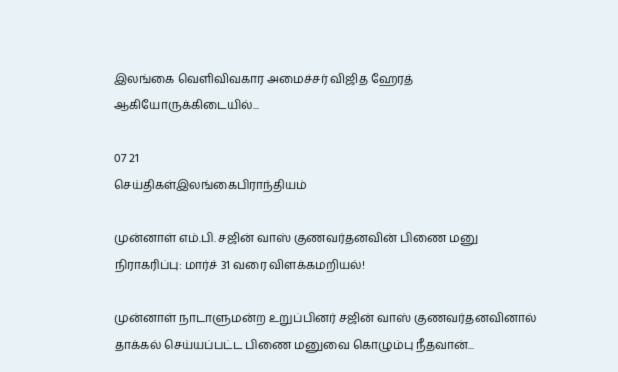இலங்கை வெளிவிவகார அமைச்சர் விஜித ஹேரத் ஆகியோருக்கிடையில்...

07 21
செய்திகள்இலங்கைபிராந்தியம்

முன்னாள் எம்.பி. சஜின் வாஸ் குணவர்தனவின் பிணை மனு நிராகரிப்பு: மார்ச் 31 வரை விளக்கமறியல்!

முன்னாள் நாடாளுமன்ற உறுப்பினர் சஜின் வாஸ் குணவர்தனவினால் தாக்கல் செய்யப்பட்ட பிணை மனுவை கொழும்பு நீதவான்...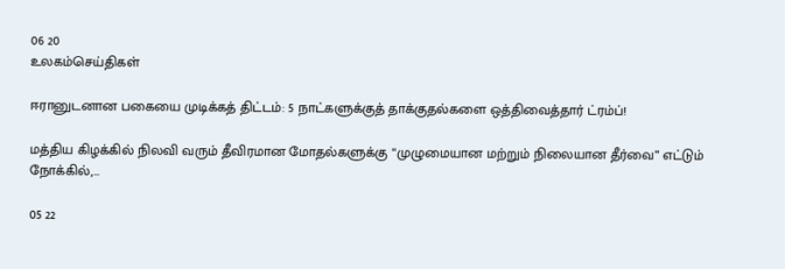06 20
உலகம்செய்திகள்

ஈரானுடனான பகையை முடிக்கத் திட்டம்: 5 நாட்களுக்குத் தாக்குதல்களை ஒத்திவைத்தார் ட்ரம்ப்!

மத்திய கிழக்கில் நிலவி வரும் தீவிரமான மோதல்களுக்கு “முழுமையான மற்றும் நிலையான தீர்வை” எட்டும் நோக்கில்,...

05 22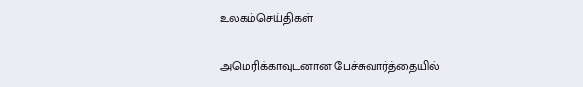உலகம்செய்திகள்

அமெரிக்காவுடனான பேச்சுவார்த்தையில்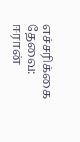எச்சரிக்கை தேவை: ஈரான்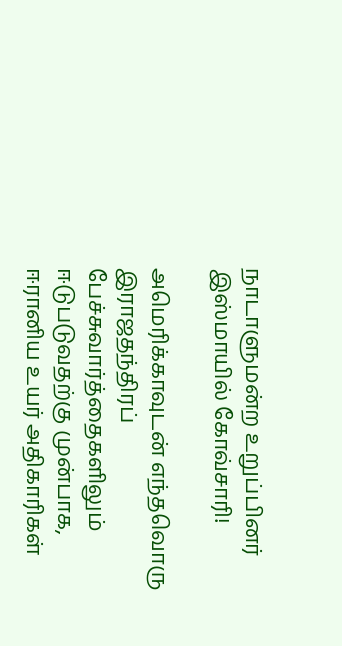நாடாளுமன்ற உறுப்பினர் இஸ்மாயில் கோவ்சாரி!

அமெரிக்காவுடன் எந்தவொரு இராஜதந்திரப் பேச்சுவார்த்தைகளிலும் ஈடுபடுவதற்கு முன்பாக, ஈரானிய உயர் அதிகாரிகள்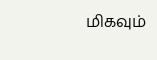மிகவும்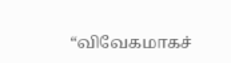“விவேகமாகச்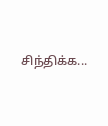சிந்திக்க...